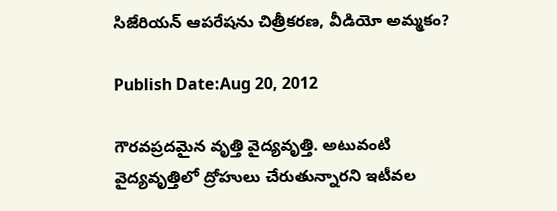సిజేరియన్‌ ఆపరేషను చిత్రీకరణ, వీడియో అమ్మకం?

Publish Date:Aug 20, 2012

గౌరవప్రదమైన వృత్తి వైద్యవృత్తి. అటువంటి వైద్యవృత్తిలో ద్రోహులు చేరుతున్నారని ఇటీవల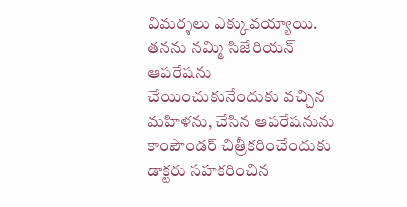విమర్శలు ఎక్కువయ్యాయి. తనను నమ్మి సిజేరియన్‌ ఆపరేషను చేయించుకునేందుకు వచ్చిన మహిళను, చేసిన ఆపరేషనును కాంపౌండర్‌ చిత్రీకరించేందుకు డాక్టరు సహకరించిన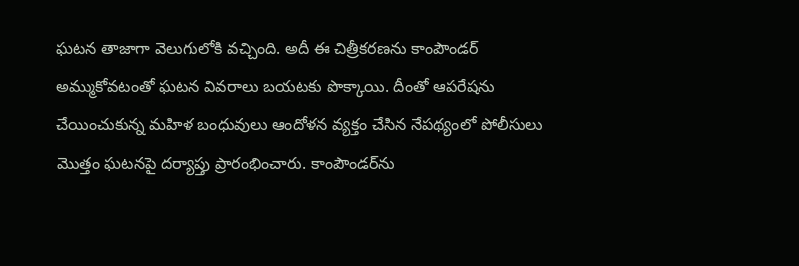ఘటన తాజాగా వెలుగులోకి వచ్చింది. అదీ ఈ చిత్రీకరణను కాంపౌండర్‌ అమ్ముకోవటంతో ఘటన వివరాలు బయటకు పొక్కాయి. దీంతో ఆపరేషను చేయించుకున్న మహిళ బంధువులు ఆందోళన వ్యక్తం చేసిన నేపథ్యంలో పోలీసులు మొత్తం ఘటనపై దర్యాప్తు ప్రారంభించారు. కాంపౌండర్‌ను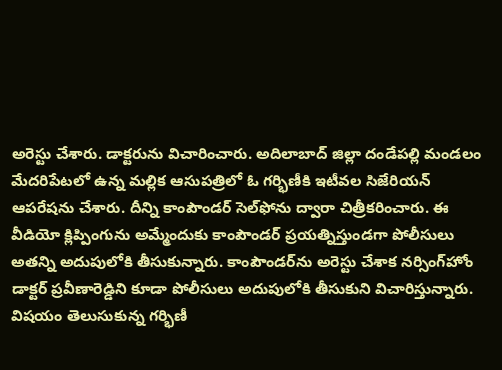అరెస్టు చేశారు. డాక్టరును విచారించారు. అదిలాబాద్‌ జిల్లా దండేపల్లి మండలం మేదరిపేటలో ఉన్న మల్లిక ఆసుపత్రిలో ఓ గర్భిణీకి ఇటీవల సిజేరియన్‌ ఆపరేషను చేశారు. దీన్ని కాంపౌండర్‌ సెల్‌ఫోను ద్వారా చిత్రీకరించారు. ఈ వీడియో క్లిప్పింగును అమ్మేందుకు కాంపౌండర్‌ ప్రయత్నిస్తుండగా పోలీసులు అతన్ని అదుపులోకి తీసుకున్నారు. కాంపౌండర్‌ను అరెస్టు చేశాక నర్సింగ్‌హోం డాక్టర్‌ ప్రవీణారెడ్డిని కూడా పోలీసులు అదుపులోకి తీసుకుని విచారిస్తున్నారు. విషయం తెలుసుకున్న గర్భిణీ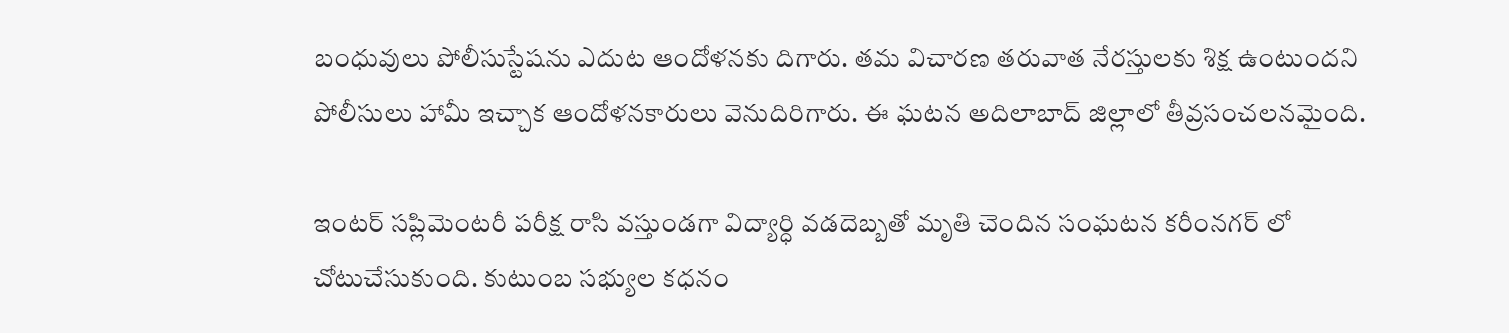బంధువులు పోలీసుస్టేషను ఎదుట ఆందోళనకు దిగారు. తమ విచారణ తరువాత నేరస్తులకు శిక్ష ఉంటుందని పోలీసులు హామీ ఇచ్చాక ఆందోళనకారులు వెనుదిరిగారు. ఈ ఘటన అదిలాబాద్‌ జిల్లాలో తీవ్రసంచలనమైంది.

ఇంటర్ సప్లిమెంటరీ పరీక్ష రాసి వస్తుండగా విద్యార్ధి వడదెబ్బతో మృతి చెందిన సంఘటన కరీంనగర్ లో చోటుచేసుకుంది. కుటుంబ సభ్యుల కధనం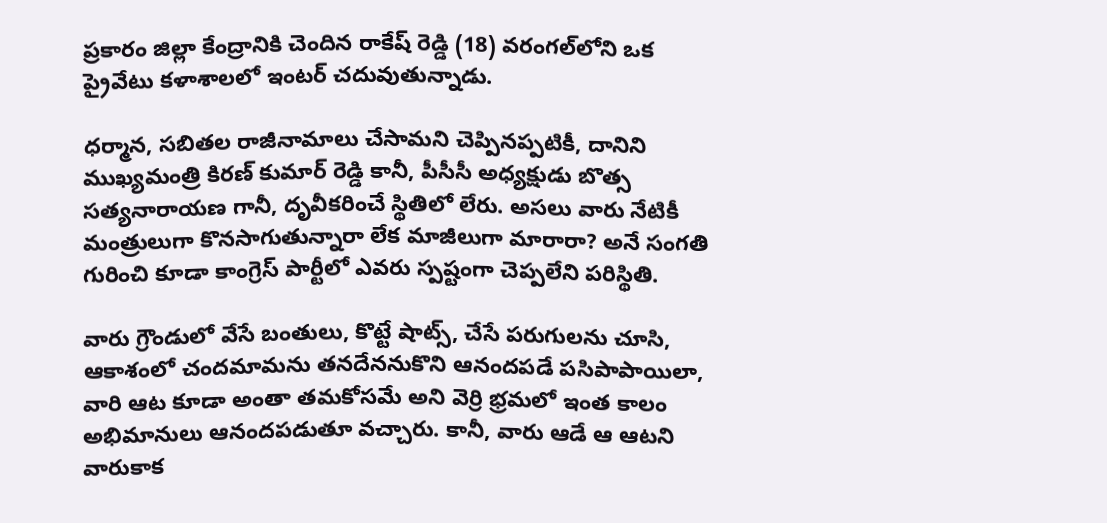ప్రకారం జిల్లా కేంద్రానికి చెందిన రాకేష్ రెడ్డి (18) వరంగల్‌లోని ఒక ప్రైవేటు కళాశాలలో ఇంటర్ చదువుతున్నాడు.

ధర్మాన, సబితల రాజీనామాలు చేసామని చెప్పినప్పటికీ, దానిని ముఖ్యమంత్రి కిరణ్ కుమార్ రెడ్డి కానీ, పీసీసీ అధ్యక్షుడు బొత్స సత్యనారాయణ గానీ, దృవీకరించే స్థితిలో లేరు. అసలు వారు నేటికీ మంత్రులుగా కొనసాగుతున్నారా లేక మాజీలుగా మారారా? అనే సంగతి గురించి కూడా కాంగ్రెస్ పార్టీలో ఎవరు స్పష్టంగా చెప్పలేని పరిస్థితి.

వారు గ్రౌండులో వేసే బంతులు, కొట్టే షాట్స్, చేసే పరుగులను చూసి, ఆకాశంలో చందమామను తనదేననుకొని ఆనందపడే పసిపాపాయిలా, వారి ఆట కూడా అంతా తమకోసమే అని వెర్రి భ్రమలో ఇంత కాలం అభిమానులు ఆనందపడుతూ వచ్చారు. కానీ, వారు ఆడే ఆ ఆటని వారుకాక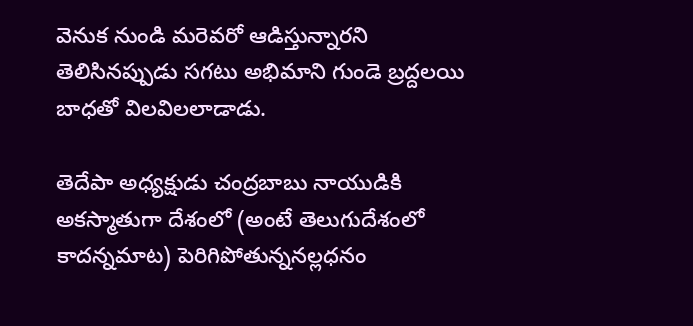వెనుక నుండి మరెవరో ఆడిస్తున్నారని తెలిసినప్పుడు సగటు అభిమాని గుండె బ్రద్దలయి బాధతో విలవిలలాడాడు.

తెదేపా అధ్యక్షుడు చంద్రబాబు నాయుడికి అకస్మాతుగా దేశంలో (అంటే తెలుగుదేశంలో కాదన్నమాట) పెరిగిపోతున్ననల్లధనం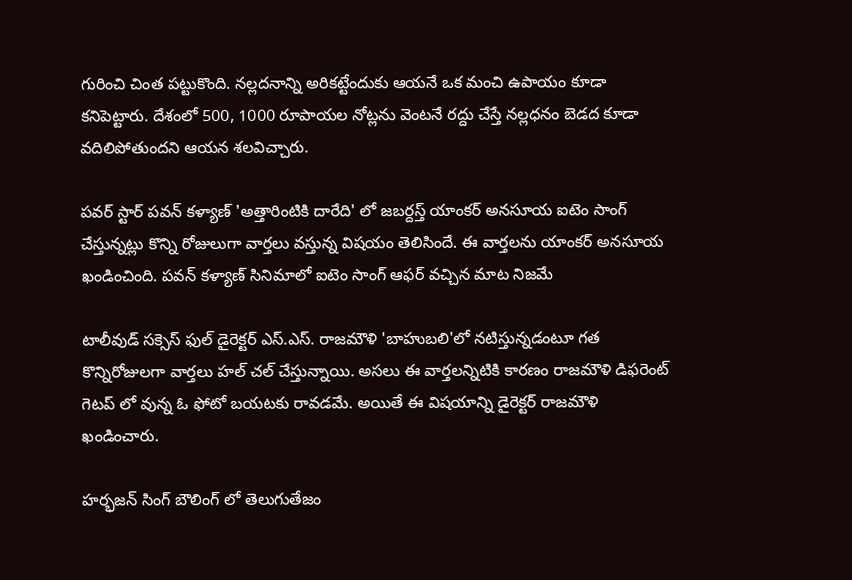గురించి చింత పట్టుకొంది. నల్లదనాన్ని అరికట్టేందుకు ఆయనే ఒక మంచి ఉపాయం కూడా కనిపెట్టారు. దేశంలో 500, 1000 రూపాయల నోట్లను వెంటనే రద్దు చేస్తే నల్లధనం బెడద కూడా వదిలిపోతుందని ఆయన శలవిచ్చారు.

పవర్ స్టార్ పవన్ కళ్యాణ్ 'అత్తారింటికి దారేది' లో జబర్దస్త్ యాంకర్ అనసూయ ఐటెం సాంగ్ చేస్తున్నట్లు కొన్ని రోజులుగా వార్తలు వస్తున్న విషయం తెలిసిందే. ఈ వార్తలను యాంకర్ అనసూయ ఖండించింది. పవన్ కళ్యాణ్ సినిమాలో ఐటెం సాంగ్ ఆఫర్ వచ్చిన మాట నిజమే

టాలీవుడ్ సక్సెస్ ఫుల్ డైరెక్టర్ ఎస్.ఎస్. రాజమౌళి 'బాహుబలి'లో నటిస్తున్నడంటూ గత కొన్నిరోజులగా వార్తలు హల్ చల్ చేస్తున్నాయి. అసలు ఈ వార్తలన్నిటికి కారణం రాజమౌళి డిఫరెంట్ గెటప్ లో వున్న ఓ ఫోటో బయటకు రావడమే. అయితే ఈ విషయాన్ని డైరెక్టర్ రాజమౌళి ఖండించారు.

హర్భజన్ సింగ్ బౌలింగ్ లో తెలుగుతేజం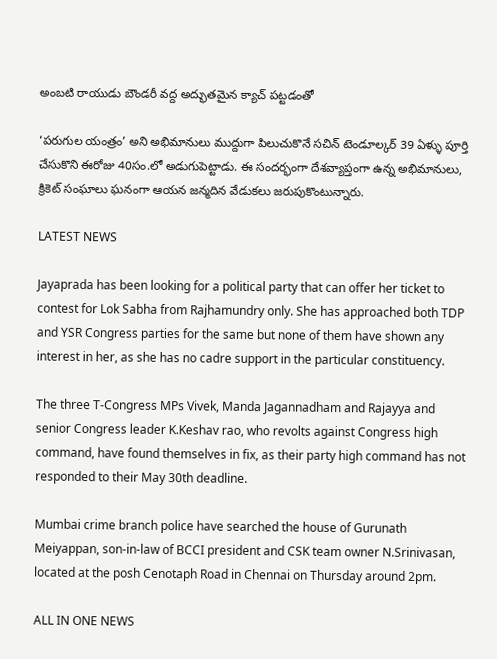అంబటి రాయుడు బౌండరీ వద్ద అద్భుతమైన క్యాచ్ పట్టడంతో

‘పరుగుల యంత్రం’ అని అభిమానులు ముద్దుగా పిలుచుకొనే సచిన్ టెండూల్కర్ 39 ఏళ్ళు పూర్తి చేసుకొని ఈరోజు 40సం.లో అడుగుపెట్టాడు. ఈ సందర్భంగా దేశవ్యాప్తంగా ఉన్న అభిమానులు, క్రికెట్ సంఘాలు ఘనంగా ఆయన జన్మదిన వేడుకలు జరుపుకొంటున్నారు.

LATEST NEWS

Jayaprada has been looking for a political party that can offer her ticket to contest for Lok Sabha from Rajhamundry only. She has approached both TDP and YSR Congress parties for the same but none of them have shown any interest in her, as she has no cadre support in the particular constituency.

The three T-Congress MPs Vivek, Manda Jagannadham and Rajayya and senior Congress leader K.Keshav rao, who revolts against Congress high command, have found themselves in fix, as their party high command has not responded to their May 30th deadline.

Mumbai crime branch police have searched the house of Gurunath Meiyappan, son-in-law of BCCI president and CSK team owner N.Srinivasan, located at the posh Cenotaph Road in Chennai on Thursday around 2pm.

ALL IN ONE NEWS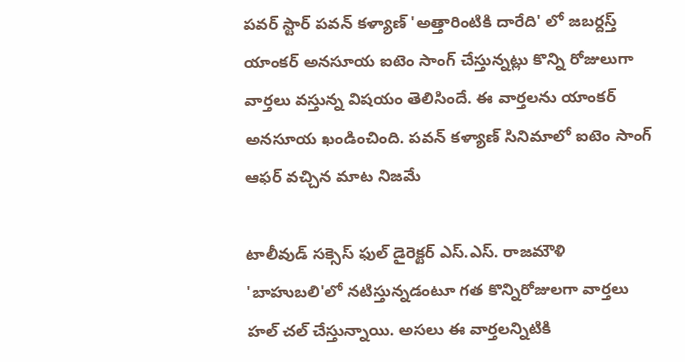పవర్ స్టార్ పవన్ కళ్యాణ్ 'అత్తారింటికి దారేది' లో జబర్దస్త్ యాంకర్ అనసూయ ఐటెం సాంగ్ చేస్తున్నట్లు కొన్ని రోజులుగా వార్తలు వస్తున్న విషయం తెలిసిందే. ఈ వార్తలను యాంకర్ అనసూయ ఖండించింది. పవన్ కళ్యాణ్ సినిమాలో ఐటెం సాంగ్ ఆఫర్ వచ్చిన మాట నిజమే

టాలీవుడ్ సక్సెస్ ఫుల్ డైరెక్టర్ ఎస్.ఎస్. రాజమౌళి 'బాహుబలి'లో నటిస్తున్నడంటూ గత కొన్నిరోజులగా వార్తలు హల్ చల్ చేస్తున్నాయి. అసలు ఈ వార్తలన్నిటికి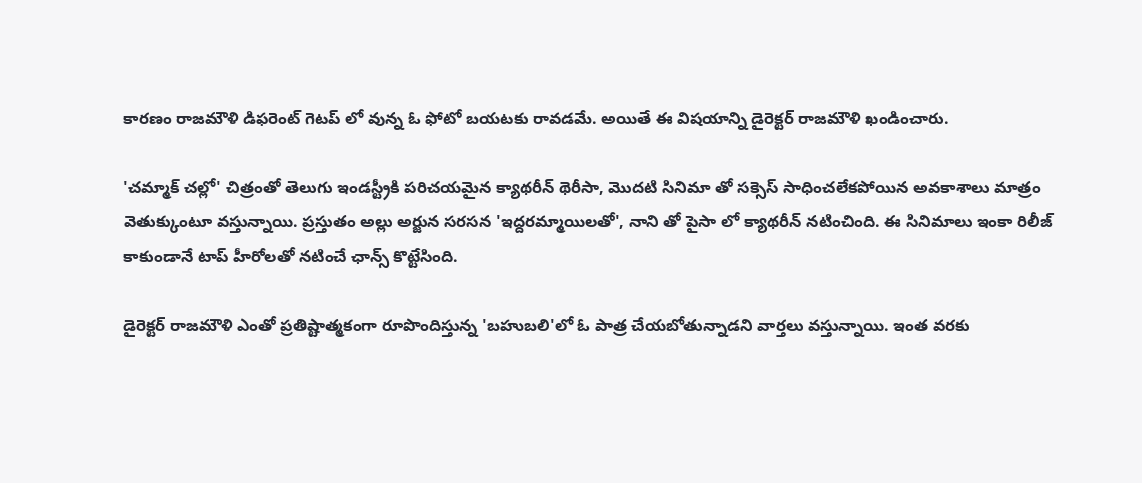కారణం రాజమౌళి డిఫరెంట్ గెటప్ లో వున్న ఓ ఫోటో బయటకు రావడమే. అయితే ఈ విషయాన్ని డైరెక్టర్ రాజమౌళి ఖండించారు.

'చమ్మాక్ చల్లో' చిత్రంతో తెలుగు ఇండస్ట్రీకి పరిచయమైన క్యాథరీన్ థెరీసా, మొదటి సినిమా తో సక్సెస్ సాధించలేకపోయిన అవకాశాలు మాత్రం వెతుక్కుంటూ వస్తున్నాయి. ప్రస్తుతం అల్లు అర్జున సరసన 'ఇద్దరమ్మాయిలతో', నాని తో పైసా లో క్యాథరీన్ నటించింది. ఈ సినిమాలు ఇంకా రిలీజ్ కాకుండానే టాప్ హీరోలతో నటించే ఛాన్స్ కొట్టేసింది.

డైరెక్టర్ రాజమౌళి ఎంతో ప్రతిష్టాత్మకంగా రూపొందిస్తున్న 'బహుబలి'లో ఓ పాత్ర చేయబోతున్నాడని వార్తలు వస్తున్నాయి. ఇంత వరకు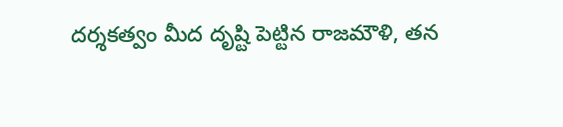దర్శకత్వం మీద దృష్టి పెట్టిన రాజమౌళి, తన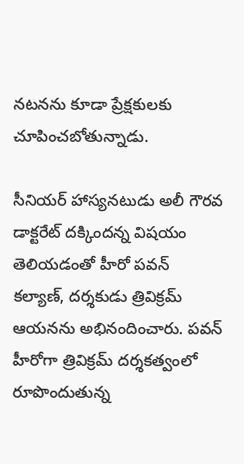నటనను కూడా ప్రేక్షకులకు చూపించబోతున్నాడు.

సీనియర్ హాస్యనటుడు అలీ గౌరవ డాక్టరేట్ దక్కిందన్న విషయం తెలియడంతో హీరో పవన్ కల్యాణ్, దర్శకుడు త్రివిక్రమ్ ఆయనను అభినందించారు. పవన్ హీరోగా త్రివిక్రమ్ దర్శకత్వంలో రూపొందుతున్న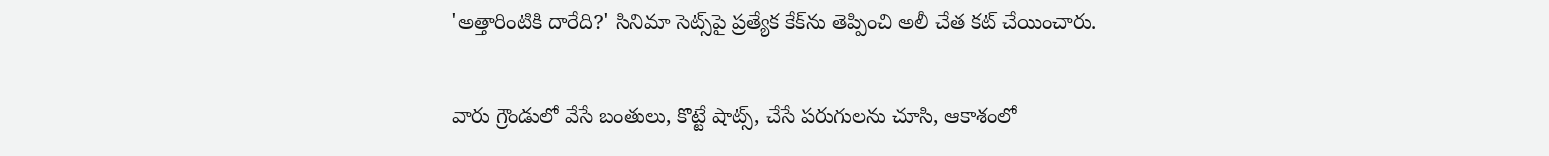'అత్తారింటికి దారేది?' సినిమా సెట్స్‌పై ప్రత్యేక కేక్‌ను తెప్పించి అలీ చేత కట్ చేయించారు.

వారు గ్రౌండులో వేసే బంతులు, కొట్టే షాట్స్, చేసే పరుగులను చూసి, ఆకాశంలో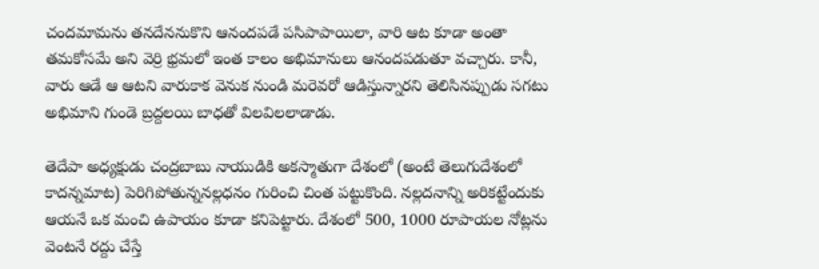చందమామను తనదేననుకొని ఆనందపడే పసిపాపాయిలా, వారి ఆట కూడా అంతా తమకోసమే అని వెర్రి భ్రమలో ఇంత కాలం అభిమానులు ఆనందపడుతూ వచ్చారు. కానీ, వారు ఆడే ఆ ఆటని వారుకాక వెనుక నుండి మరెవరో ఆడిస్తున్నారని తెలిసినప్పుడు సగటు అభిమాని గుండె బ్రద్దలయి బాధతో విలవిలలాడాడు.

తెదేపా అధ్యక్షుడు చంద్రబాబు నాయుడికి అకస్మాతుగా దేశంలో (అంటే తెలుగుదేశంలో కాదన్నమాట) పెరిగిపోతున్ననల్లధనం గురించి చింత పట్టుకొంది. నల్లదనాన్ని అరికట్టేందుకు ఆయనే ఒక మంచి ఉపాయం కూడా కనిపెట్టారు. దేశంలో 500, 1000 రూపాయల నోట్లను వెంటనే రద్దు చేస్తే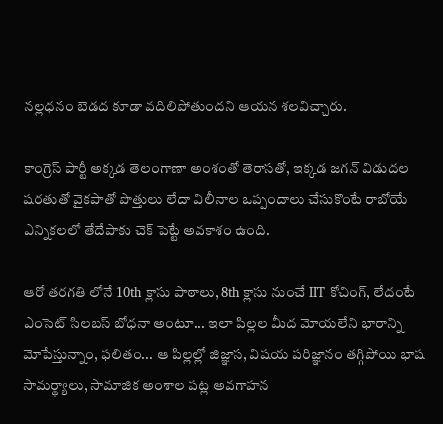నల్లధనం బెడద కూడా వదిలిపోతుందని ఆయన శలవిచ్చారు.

కాంగ్రెస్ పార్టీ అక్కడ తెలంగాణా అంశంతో తెరాసతో, ఇక్కడ జగన్ విడుదల షరతుతో వైకపాతో పొత్తులు లేదా విలీనాల ఒప్పందాలు చేసుకొంటే రాబోయే ఎన్నికలలో తేదేపాకు చెక్ పెట్టే అవకాశం ఉంది.

ఆరో తరగతి లోనే 10th క్లాసు పాఠాలు, 8th క్లాసు నుంచే IIT కోచింగ్, లేదంటే ఎంసెట్ సిలబస్ బోధనా అంటూ... ఇలా పిల్లల మీద మోయలేని భారాన్ని మోపేస్తున్నాం, ఫలితం... ఆ పిల్లల్లో జిజ్ఞాస, విషయ పరిజ్ఞానం తగ్గిపోయి భాష సామర్థ్యాలు, సామాజిక అంశాల పట్ల అవగాహన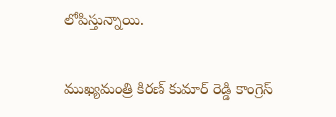లోపిస్తున్నాయి.

ముఖ్యమంత్రి కిరణ్ కుమార్ రెడ్డి కాంగ్రెస్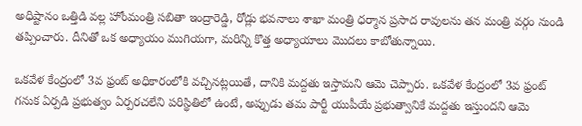అధిష్టానం ఒత్తిడి వల్ల హోంమంత్రి సబితా ఇంద్రారెడ్డి, రోడ్లు భవనాలు శాఖా మంత్రి ధర్మాన ప్రసాద రావులను తన మంత్రి వర్గం నుండి తప్పించారు. దీనితో ఒక అధ్యాయం ముగియగా, మరిన్ని కొత్త అధ్యాయాలు మొదలు కాబోతున్నాయి.

ఒకవేళ కేంద్రంలో 3వ ఫ్రంట్ అధికారంలోకి వచ్చినట్లయితే, దానికి మద్దతు ఇస్తామని ఆమె చెప్పారు. ఒకవేళ కేంద్రంలో 3వ ఫ్రంట్ గనుక ఏర్పడి ప్రభుత్వం ఏర్పరచలేని పరిస్థితిలో ఉంటే, అప్పుడు తమ పార్టీ యుపీయే ప్రభుత్వానికే మద్దతు ఇస్తుందని ఆమె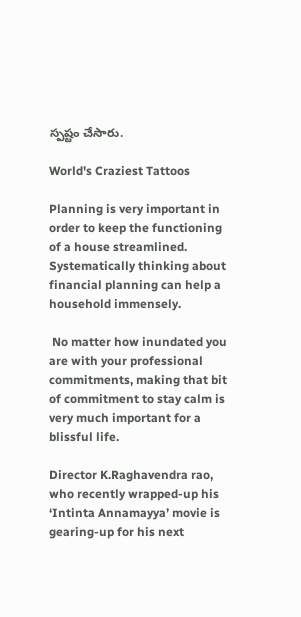స్పష్టం చేసారు.

World's Craziest Tattoos

Planning is very important in order to keep the functioning of a house streamlined. Systematically thinking about financial planning can help a household immensely.

 No matter how inundated you are with your professional commitments, making that bit of commitment to stay calm is very much important for a blissful life.

Director K.Raghavendra rao, who recently wrapped-up his ‘Intinta Annamayya’ movie is gearing-up for his next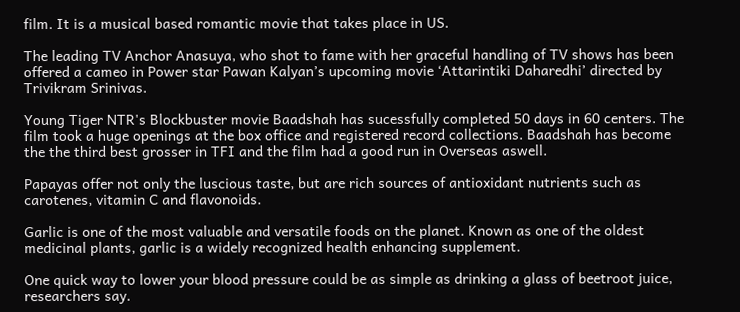film. It is a musical based romantic movie that takes place in US.

The leading TV Anchor Anasuya, who shot to fame with her graceful handling of TV shows has been offered a cameo in Power star Pawan Kalyan’s upcoming movie ‘Attarintiki Daharedhi’ directed by Trivikram Srinivas.

Young Tiger NTR's Blockbuster movie Baadshah has sucessfully completed 50 days in 60 centers. The film took a huge openings at the box office and registered record collections. Baadshah has become the the third best grosser in TFI and the film had a good run in Overseas aswell.

Papayas offer not only the luscious taste, but are rich sources of antioxidant nutrients such as carotenes, vitamin C and flavonoids.

Garlic is one of the most valuable and versatile foods on the planet. Known as one of the oldest medicinal plants, garlic is a widely recognized health enhancing supplement.

One quick way to lower your blood pressure could be as simple as drinking a glass of beetroot juice, researchers say.